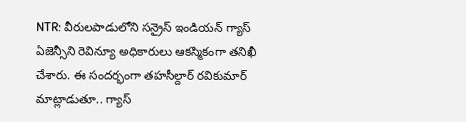NTR: వీరులపాడులోని సన్రైస్ ఇండియన్ గ్యాస్ ఏజెన్సీని రెవిన్యూ అధికారులు ఆకస్మికంగా తనిఖీ చేశారు. ఈ సందర్భంగా తహసీల్దార్ రవికుమార్ మాట్లాడుతూ.. గ్యాస్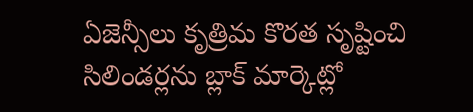ఏజెన్సీలు కృత్రిమ కొరత సృష్టించి సిలిండర్లను బ్లాక్ మార్కెట్లో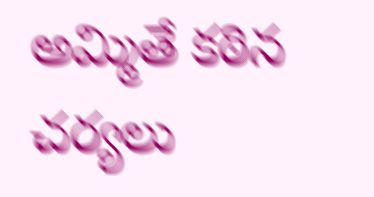అమ్మితే కఠిన చర్యలు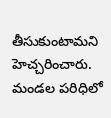తీసుకుంటామని హెచ్చరించారు. మండల పరిధిలో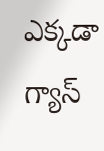ఎక్కడా గ్యాస్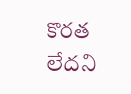కొరత లేదని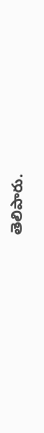తెలిపారు.